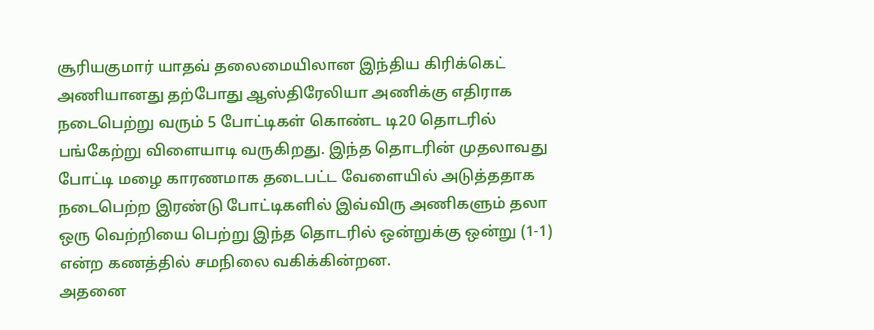சூரியகுமார் யாதவ் தலைமையிலான இந்திய கிரிக்கெட் அணியானது தற்போது ஆஸ்திரேலியா அணிக்கு எதிராக நடைபெற்று வரும் 5 போட்டிகள் கொண்ட டி20 தொடரில் பங்கேற்று விளையாடி வருகிறது. இந்த தொடரின் முதலாவது போட்டி மழை காரணமாக தடைபட்ட வேளையில் அடுத்ததாக நடைபெற்ற இரண்டு போட்டிகளில் இவ்விரு அணிகளும் தலா ஒரு வெற்றியை பெற்று இந்த தொடரில் ஒன்றுக்கு ஒன்று (1-1) என்ற கணத்தில் சமநிலை வகிக்கின்றன.
அதனை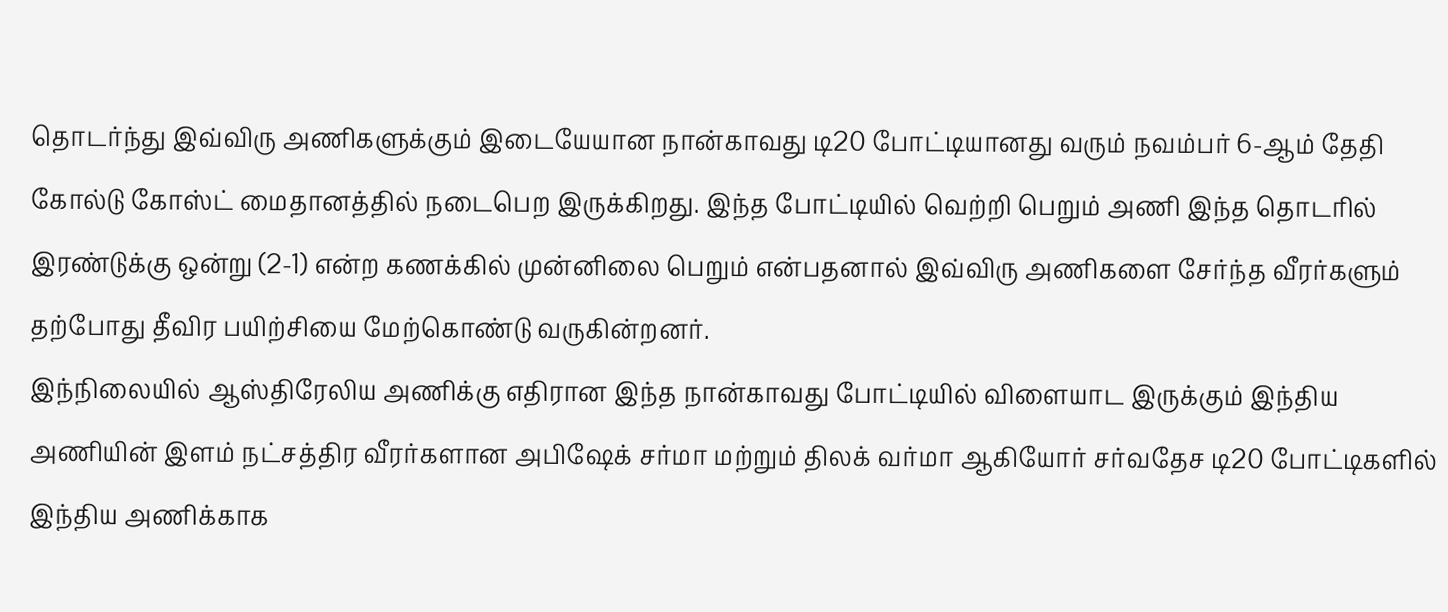தொடர்ந்து இவ்விரு அணிகளுக்கும் இடையேயான நான்காவது டி20 போட்டியானது வரும் நவம்பர் 6-ஆம் தேதி கோல்டு கோஸ்ட் மைதானத்தில் நடைபெற இருக்கிறது. இந்த போட்டியில் வெற்றி பெறும் அணி இந்த தொடரில் இரண்டுக்கு ஒன்று (2-1) என்ற கணக்கில் முன்னிலை பெறும் என்பதனால் இவ்விரு அணிகளை சேர்ந்த வீரர்களும் தற்போது தீவிர பயிற்சியை மேற்கொண்டு வருகின்றனர்.
இந்நிலையில் ஆஸ்திரேலிய அணிக்கு எதிரான இந்த நான்காவது போட்டியில் விளையாட இருக்கும் இந்திய அணியின் இளம் நட்சத்திர வீரர்களான அபிஷேக் சர்மா மற்றும் திலக் வர்மா ஆகியோர் சர்வதேச டி20 போட்டிகளில் இந்திய அணிக்காக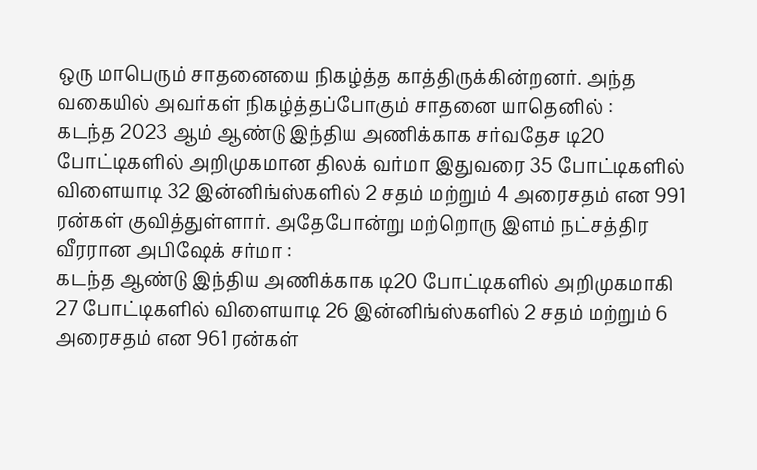ஒரு மாபெரும் சாதனையை நிகழ்த்த காத்திருக்கின்றனர். அந்த வகையில் அவர்கள் நிகழ்த்தப்போகும் சாதனை யாதெனில் :
கடந்த 2023 ஆம் ஆண்டு இந்திய அணிக்காக சர்வதேச டி20 போட்டிகளில் அறிமுகமான திலக் வர்மா இதுவரை 35 போட்டிகளில் விளையாடி 32 இன்னிங்ஸ்களில் 2 சதம் மற்றும் 4 அரைசதம் என 991 ரன்கள் குவித்துள்ளார். அதேபோன்று மற்றொரு இளம் நட்சத்திர வீரரான அபிஷேக் சர்மா :
கடந்த ஆண்டு இந்திய அணிக்காக டி20 போட்டிகளில் அறிமுகமாகி 27 போட்டிகளில் விளையாடி 26 இன்னிங்ஸ்களில் 2 சதம் மற்றும் 6 அரைசதம் என 961 ரன்கள்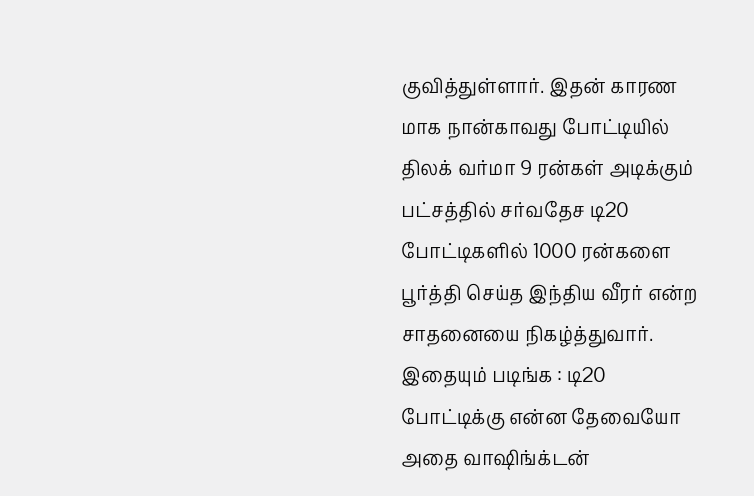குவித்துள்ளார். இதன் காரண மாக நான்காவது போட்டியில் திலக் வர்மா 9 ரன்கள் அடிக்கும் பட்சத்தில் சர்வதேச டி20 போட்டிகளில் 1000 ரன்களை பூர்த்தி செய்த இந்திய வீரர் என்ற சாதனையை நிகழ்த்துவார்.
இதையும் படிங்க : டி20 போட்டிக்கு என்ன தேவையோ அதை வாஷிங்க்டன்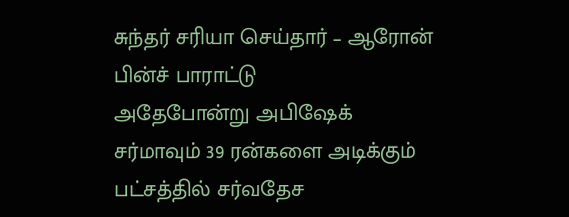சுந்தர் சரியா செய்தார் – ஆரோன் பின்ச் பாராட்டு
அதேபோன்று அபிஷேக் சர்மாவும் 39 ரன்களை அடிக்கும் பட்சத்தில் சர்வதேச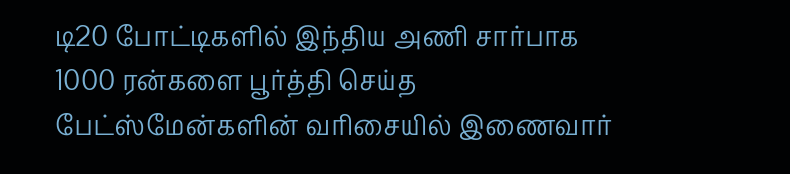டி20 போட்டிகளில் இந்திய அணி சார்பாக 1000 ரன்களை பூர்த்தி செய்த பேட்ஸ்மேன்களின் வரிசையில் இணைவார்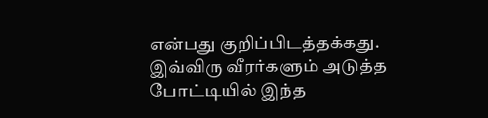என்பது குறிப்பிடத்தக்கது. இவ்விரு வீரர்களும் அடுத்த போட்டியில் இந்த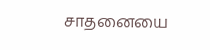சாதனையை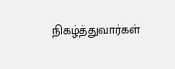நிகழ்த்துவார்கள்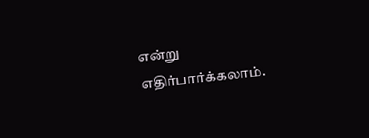என்று எதிர்பார்க்கலாம்.